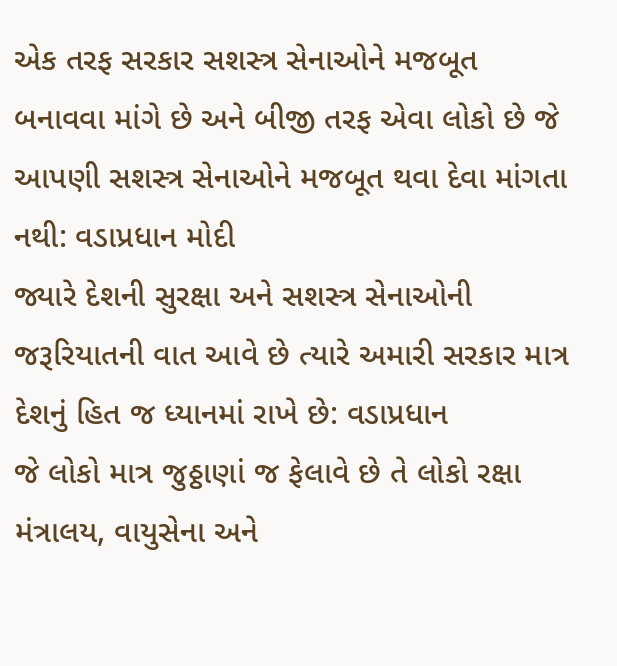એક તરફ સરકાર સશસ્ત્ર સેનાઓને મજબૂત બનાવવા માંગે છે અને બીજી તરફ એવા લોકો છે જે આપણી સશસ્ત્ર સેનાઓને મજબૂત થવા દેવા માંગતા નથી: વડાપ્રધાન મોદી
જ્યારે દેશની સુરક્ષા અને સશસ્ત્ર સેનાઓની જરૂરિયાતની વાત આવે છે ત્યારે અમારી સરકાર માત્ર દેશનું હિત જ ધ્યાનમાં રાખે છે: વડાપ્રધાન
જે લોકો માત્ર જુઠ્ઠાણાં જ ફેલાવે છે તે લોકો રક્ષા મંત્રાલય, વાયુસેના અને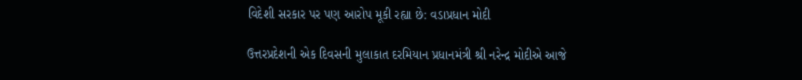વિદેશી સરકાર પર પણ આરોપ મૂકી રહ્યા છે: વડાપ્રધાન મોદી

ઉત્તરપ્રદેશની એક દિવસની મુલાકાત દરમિયાન પ્રધાનમંત્રી શ્રી નરેન્દ્ર મોદીએ આજે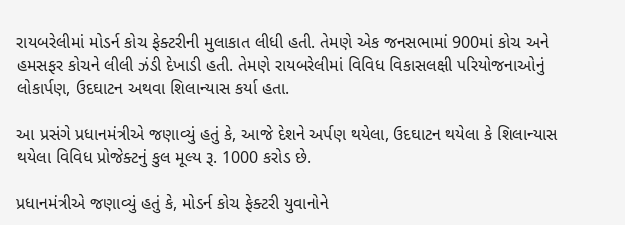રાયબરેલીમાં મોડર્ન કોચ ફેક્ટરીની મુલાકાત લીધી હતી. તેમણે એક જનસભામાં 900માં કોચ અને હમસફર કોચને લીલી ઝંડી દેખાડી હતી. તેમણે રાયબરેલીમાં વિવિધ વિકાસલક્ષી પરિયોજનાઓનું લોકાર્પણ, ઉદઘાટન અથવા શિલાન્યાસ કર્યા હતા.

આ પ્રસંગે પ્રધાનમંત્રીએ જણાવ્યું હતું કે, આજે દેશને અર્પણ થયેલા, ઉદઘાટન થયેલા કે શિલાન્યાસ થયેલા વિવિધ પ્રોજેક્ટનું કુલ મૂલ્ય રૂ. 1000 કરોડ છે.

પ્રધાનમંત્રીએ જણાવ્યું હતું કે, મોડર્ન કોચ ફેક્ટરી યુવાનોને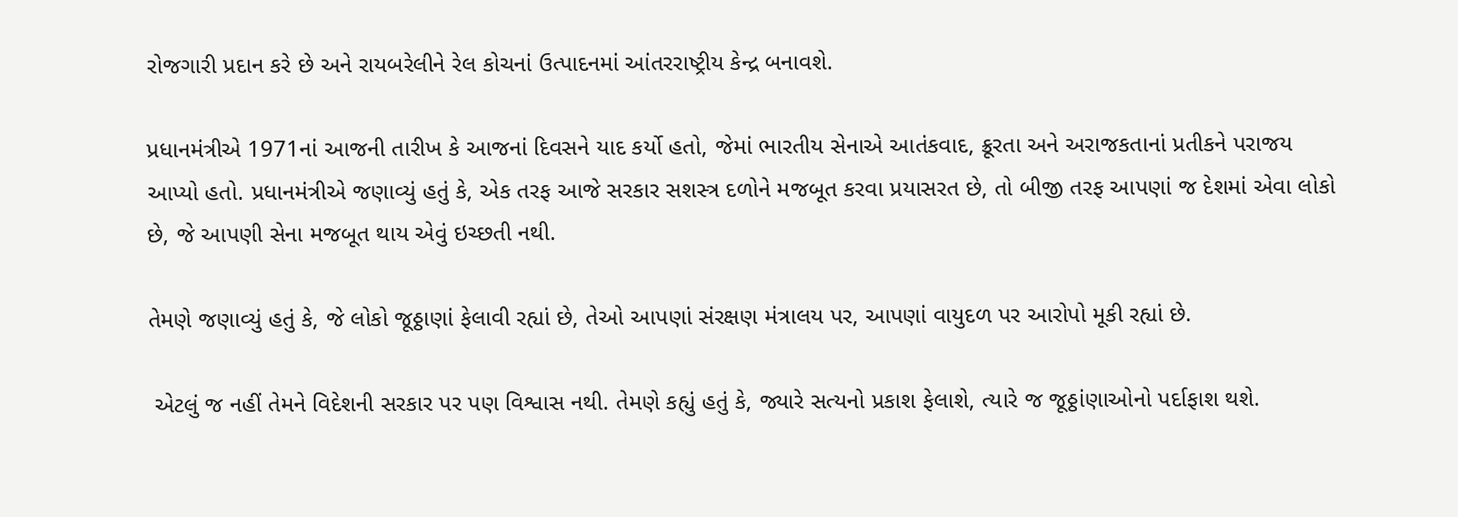રોજગારી પ્રદાન કરે છે અને રાયબરેલીને રેલ કોચનાં ઉત્પાદનમાં આંતરરાષ્ટ્રીય કેન્દ્ર બનાવશે.

પ્રધાનમંત્રીએ 1971નાં આજની તારીખ કે આજનાં દિવસને યાદ કર્યો હતો, જેમાં ભારતીય સેનાએ આતંકવાદ, ક્રૂરતા અને અરાજકતાનાં પ્રતીકને પરાજય આપ્યો હતો. પ્રધાનમંત્રીએ જણાવ્યું હતું કે, એક તરફ આજે સરકાર સશસ્ત્ર દળોને મજબૂત કરવા પ્રયાસરત છે, તો બીજી તરફ આપણાં જ દેશમાં એવા લોકો છે, જે આપણી સેના મજબૂત થાય એવું ઇચ્છતી નથી.

તેમણે જણાવ્યું હતું કે, જે લોકો જૂઠ્ઠાણાં ફેલાવી રહ્યાં છે, તેઓ આપણાં સંરક્ષણ મંત્રાલય પર, આપણાં વાયુદળ પર આરોપો મૂકી રહ્યાં છે.

 એટલું જ નહીં તેમને વિદેશની સરકાર પર પણ વિશ્વાસ નથી. તેમણે કહ્યું હતું કે, જ્યારે સત્યનો પ્રકાશ ફેલાશે, ત્યારે જ જૂઠ્ઠાંણાઓનો પર્દાફાશ થશે.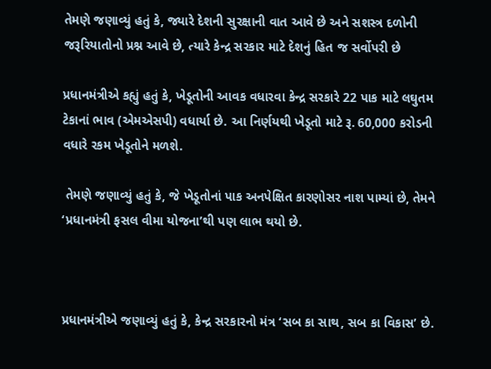તેમણે જણાવ્યું હતું કે, જ્યારે દેશની સુરક્ષાની વાત આવે છે અને સશસ્ત્ર દળોની જરૂરિયાતોનો પ્રશ્ન આવે છે, ત્યારે કેન્દ્ર સરકાર માટે દેશનું હિત જ સર્વોપરી છે

પ્રધાનમંત્રીએ કહ્યું હતું કે, ખેડૂતોની આવક વધારવા કેન્દ્ર સરકારે 22 પાક માટે લઘુતમ ટેકાનાં ભાવ (એમએસપી) વધાર્યા છે. આ નિર્ણયથી ખેડૂતો માટે રૂ. 60,000 કરોડની વધારે રકમ ખેડૂતોને મળશે.

 તેમણે જણાવ્યું હતું કે, જે ખેડૂતોનાં પાક અનપેક્ષિત કારણોસર નાશ પામ્યાં છે, તેમને ‘પ્રધાનમંત્રી ફસલ વીમા યોજના’થી પણ લાભ થયો છે.



પ્રધાનમંત્રીએ જણાવ્યું હતું કે, કેન્દ્ર સરકારનો મંત્ર ‘સબ કા સાથ, સબ કા વિકાસ’ છે.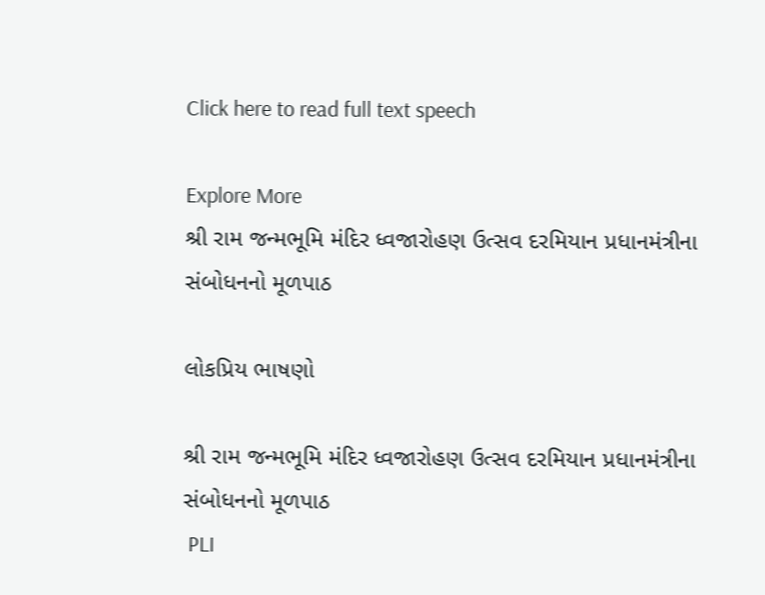Click here to read full text speech

Explore More
શ્રી રામ જન્મભૂમિ મંદિર ધ્વજારોહણ ઉત્સવ દરમિયાન પ્રધાનમંત્રીના સંબોધનનો મૂળપાઠ

લોકપ્રિય ભાષણો

શ્રી રામ જન્મભૂમિ મંદિર ધ્વજારોહણ ઉત્સવ દરમિયાન પ્રધાનમંત્રીના સંબોધનનો મૂળપાઠ
 PLI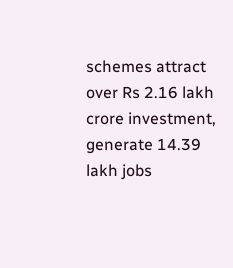schemes attract over Rs 2.16 lakh crore investment, generate 14.39 lakh jobs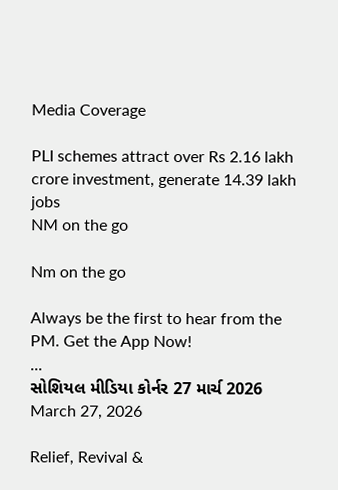Media Coverage

PLI schemes attract over Rs 2.16 lakh crore investment, generate 14.39 lakh jobs
NM on the go

Nm on the go

Always be the first to hear from the PM. Get the App Now!
...
સોશિયલ મીડિયા કોર્નર 27 માર્ચ 2026
March 27, 2026

Relief, Revival &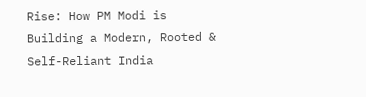Rise: How PM Modi is Building a Modern, Rooted & Self-Reliant India